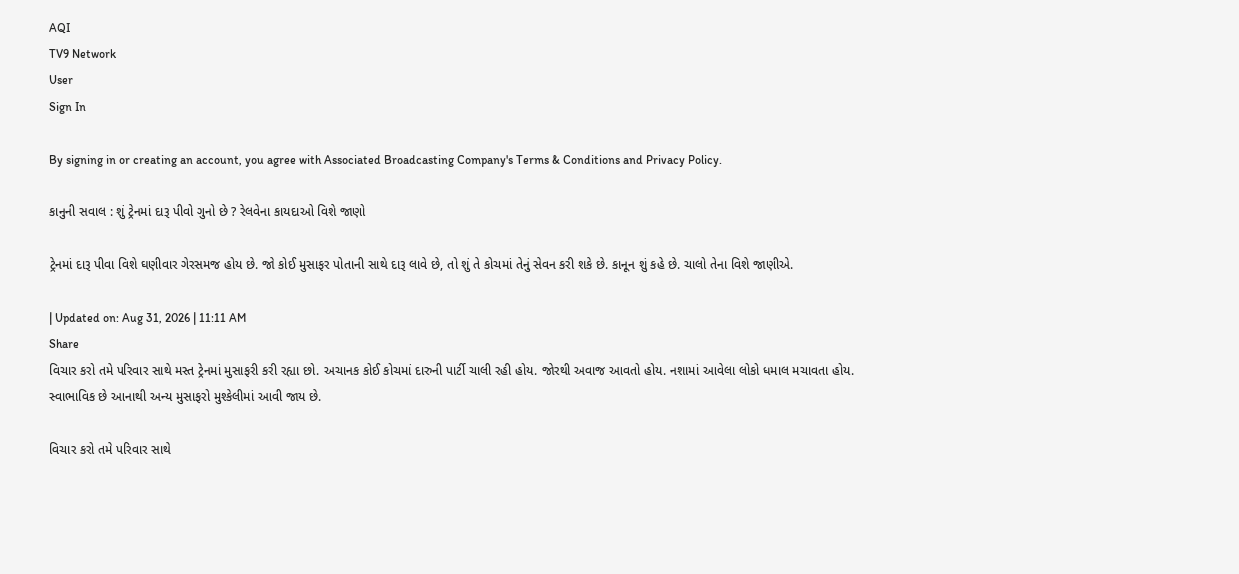AQI
TV9 Network
User
Sign In

By signing in or creating an account, you agree with Associated Broadcasting Company's Terms & Conditions and Privacy Policy.

કાનુની સવાલ : શું ટ્રેનમાં દારૂ પીવો ગુનો છે ? રેલવેના કાયદાઓ વિશે જાણો

ટ્રેનમાં દારૂ પીવા વિશે ઘણીવાર ગેરસમજ હોય છે. જો કોઈ મુસાફર પોતાની સાથે દારૂ લાવે છે, તો શું તે કોચમાં તેનું સેવન કરી શકે છે. કાનૂન શું કહે છે. ચાલો તેના વિશે જાણીએ.

| Updated on: Aug 31, 2026 | 11:11 AM
Share
વિચાર કરો તમે પરિવાર સાથે મસ્ત ટ્રેનમાં મુસાફરી કરી રહ્યા છો. અચાનક કોઈ કોચમાં દારુની પાર્ટી ચાલી રહી હોય. જોરથી અવાજ આવતો હોય. નશામાં આવેલા લોકો ધમાલ મચાવતા હોય. સ્વાભાવિક છે આનાથી અન્ય મુસાફરો મુશ્કેલીમાં આવી જાય છે.

વિચાર કરો તમે પરિવાર સાથે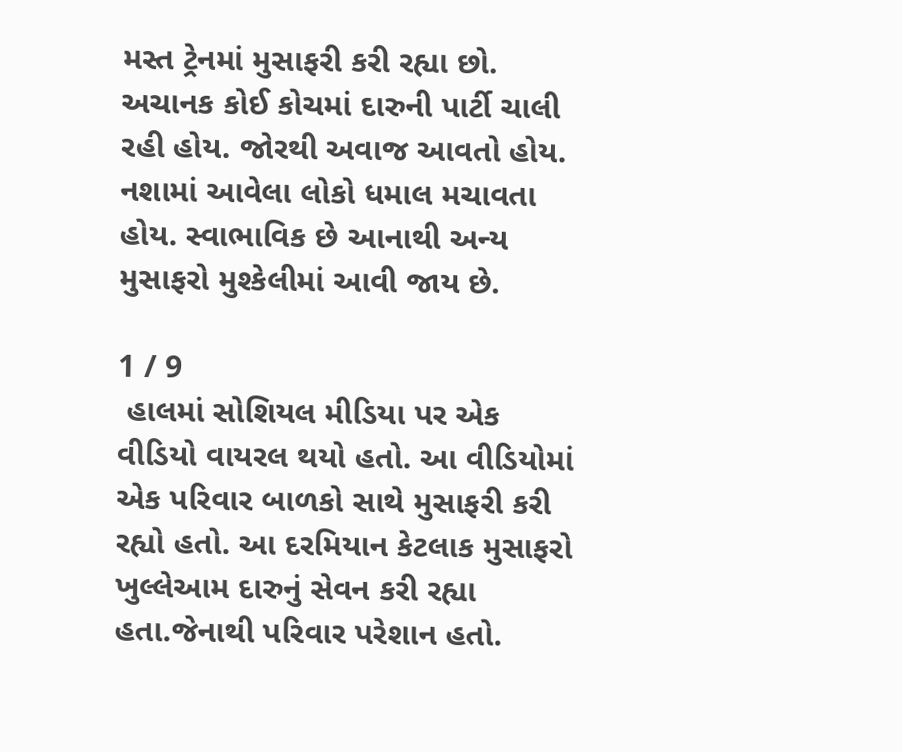મસ્ત ટ્રેનમાં મુસાફરી કરી રહ્યા છો. અચાનક કોઈ કોચમાં દારુની પાર્ટી ચાલી રહી હોય. જોરથી અવાજ આવતો હોય. નશામાં આવેલા લોકો ધમાલ મચાવતા હોય. સ્વાભાવિક છે આનાથી અન્ય મુસાફરો મુશ્કેલીમાં આવી જાય છે.

1 / 9
 હાલમાં સોશિયલ મીડિયા પર એક વીડિયો વાયરલ થયો હતો. આ વીડિયોમાં એક પરિવાર બાળકો સાથે મુસાફરી કરી રહ્યો હતો. આ દરમિયાન કેટલાક મુસાફરો ખુલ્લેઆમ દારુનું સેવન કરી રહ્યા હતા.જેનાથી પરિવાર પરેશાન હતો.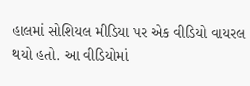હાલમાં સોશિયલ મીડિયા પર એક વીડિયો વાયરલ થયો હતો. આ વીડિયોમાં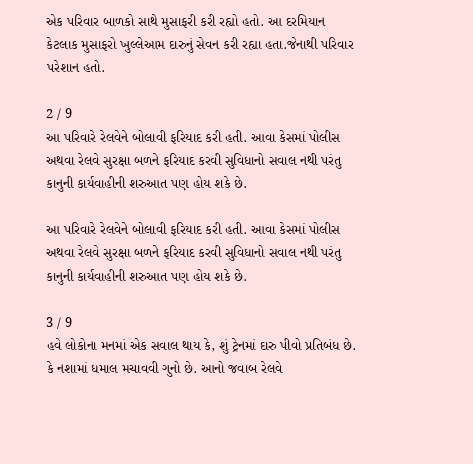એક પરિવાર બાળકો સાથે મુસાફરી કરી રહ્યો હતો. આ દરમિયાન કેટલાક મુસાફરો ખુલ્લેઆમ દારુનું સેવન કરી રહ્યા હતા.જેનાથી પરિવાર પરેશાન હતો.

2 / 9
આ પરિવારે રેલવેને બોલાવી ફરિયાદ કરી હતી. આવા કેસમાં પોલીસ અથવા રેલવે સુરક્ષા બળને ફરિયાદ કરવી સુવિધાનો સવાલ નથી પરંતુ કાનુની કાર્યવાહીની શરુઆત પણ હોય શકે છે.

આ પરિવારે રેલવેને બોલાવી ફરિયાદ કરી હતી. આવા કેસમાં પોલીસ અથવા રેલવે સુરક્ષા બળને ફરિયાદ કરવી સુવિધાનો સવાલ નથી પરંતુ કાનુની કાર્યવાહીની શરુઆત પણ હોય શકે છે.

3 / 9
હવે લોકોના મનમાં એક સવાલ થાય કે, શું ટ્રેનમાં દારુ પીવો પ્રતિબંધ છે. કે નશામાં ધમાલ મચાવવી ગુનો છે. આનો જવાબ રેલવે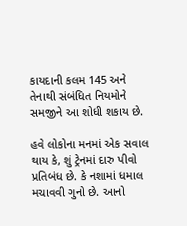કાયદાની કલમ 145 અને તેનાથી સંબંધિત નિયમોને સમજીને આ શોધી શકાય છે.

હવે લોકોના મનમાં એક સવાલ થાય કે, શું ટ્રેનમાં દારુ પીવો પ્રતિબંધ છે. કે નશામાં ધમાલ મચાવવી ગુનો છે. આનો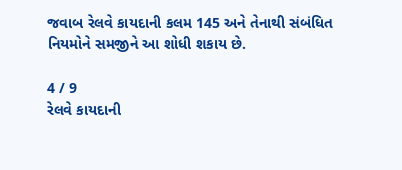જવાબ રેલવે કાયદાની કલમ 145 અને તેનાથી સંબંધિત નિયમોને સમજીને આ શોધી શકાય છે.

4 / 9
રેલવે કાયદાની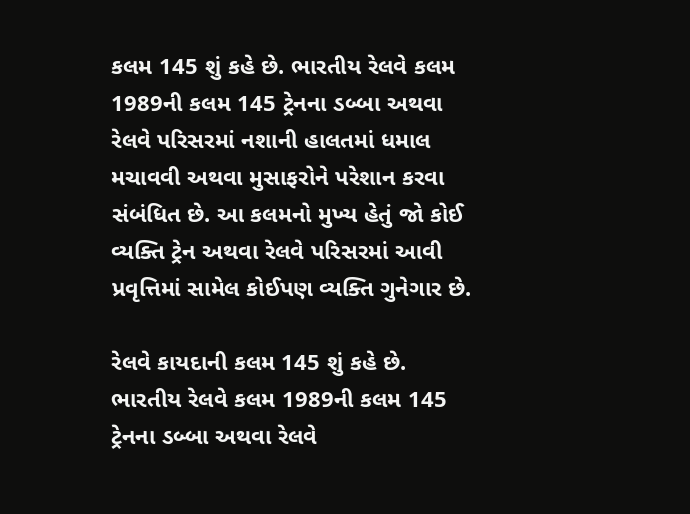કલમ 145 શું કહે છે. ભારતીય રેલવે કલમ 1989ની કલમ 145 ટ્રેનના ડબ્બા અથવા રેલવે પરિસરમાં નશાની હાલતમાં ધમાલ મચાવવી અથવા મુસાફરોને પરેશાન કરવા સંબંધિત છે. આ કલમનો મુખ્ય હેતું જો કોઈ વ્યક્તિ ટ્રેન અથવા રેલવે પરિસરમાં આવી પ્રવૃત્તિમાં સામેલ કોઈપણ વ્યક્તિ ગુનેગાર છે.

રેલવે કાયદાની કલમ 145 શું કહે છે. ભારતીય રેલવે કલમ 1989ની કલમ 145 ટ્રેનના ડબ્બા અથવા રેલવે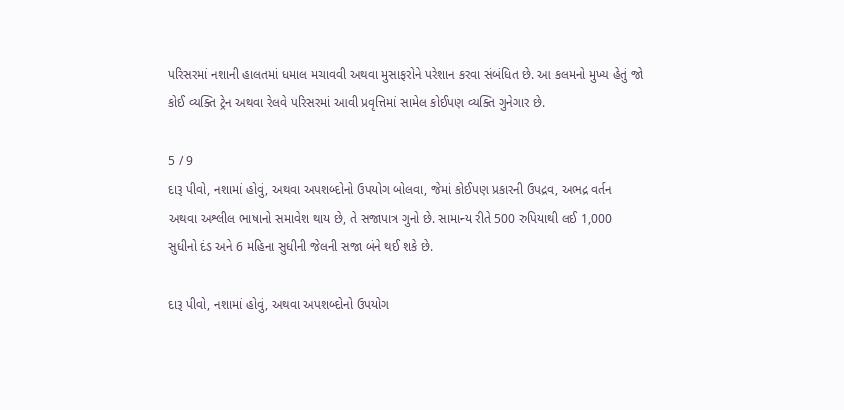પરિસરમાં નશાની હાલતમાં ધમાલ મચાવવી અથવા મુસાફરોને પરેશાન કરવા સંબંધિત છે. આ કલમનો મુખ્ય હેતું જો કોઈ વ્યક્તિ ટ્રેન અથવા રેલવે પરિસરમાં આવી પ્રવૃત્તિમાં સામેલ કોઈપણ વ્યક્તિ ગુનેગાર છે.

5 / 9
દારૂ પીવો, નશામાં હોવું, અથવા અપશબ્દોનો ઉપયોગ બોલવા, જેમાં કોઈપણ પ્રકારની ઉપદ્રવ, અભદ્ર વર્તન અથવા અશ્લીલ ભાષાનો સમાવેશ થાય છે, તે સજાપાત્ર ગુનો છે. સામાન્ય રીતે 500 રુપિયાથી લઈ 1,000 સુધીનો દંડ અને 6 મહિના સુધીની જેલની સજા બંને થઈ શકે છે.

દારૂ પીવો, નશામાં હોવું, અથવા અપશબ્દોનો ઉપયોગ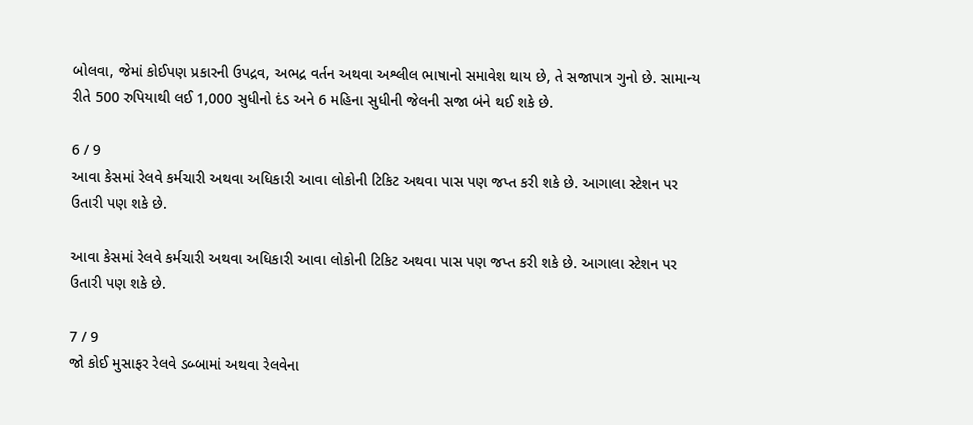બોલવા, જેમાં કોઈપણ પ્રકારની ઉપદ્રવ, અભદ્ર વર્તન અથવા અશ્લીલ ભાષાનો સમાવેશ થાય છે, તે સજાપાત્ર ગુનો છે. સામાન્ય રીતે 500 રુપિયાથી લઈ 1,000 સુધીનો દંડ અને 6 મહિના સુધીની જેલની સજા બંને થઈ શકે છે.

6 / 9
આવા કેસમાં રેલવે કર્મચારી અથવા અધિકારી આવા લોકોની ટિકિટ અથવા પાસ પણ જપ્ત કરી શકે છે. આગાલા સ્ટેશન પર ઉતારી પણ શકે છે.

આવા કેસમાં રેલવે કર્મચારી અથવા અધિકારી આવા લોકોની ટિકિટ અથવા પાસ પણ જપ્ત કરી શકે છે. આગાલા સ્ટેશન પર ઉતારી પણ શકે છે.

7 / 9
જો કોઈ મુસાફર રેલવે ડબ્બામાં અથવા રેલવેના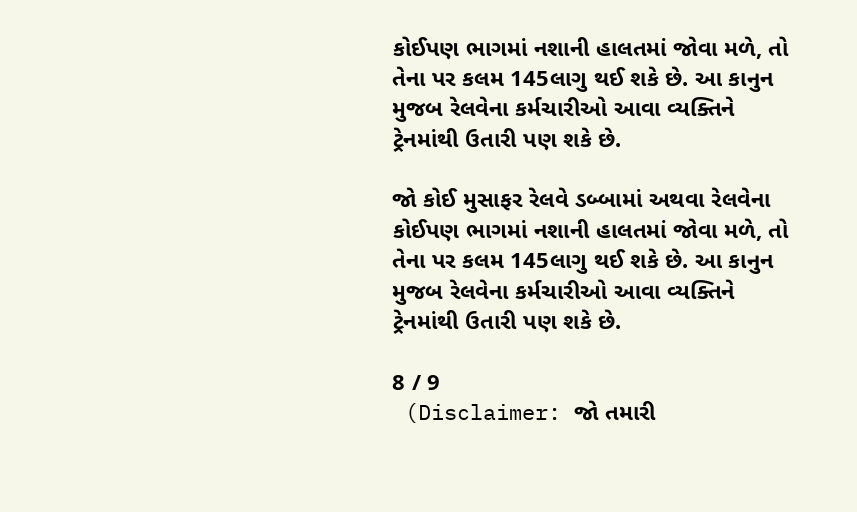કોઈપણ ભાગમાં નશાની હાલતમાં જોવા મળે, તો તેના પર કલમ 145લાગુ થઈ શકે છે. આ કાનુન મુજબ રેલવેના કર્મચારીઓ આવા વ્યક્તિને ટ્રેનમાંથી ઉતારી પણ શકે છે.

જો કોઈ મુસાફર રેલવે ડબ્બામાં અથવા રેલવેના કોઈપણ ભાગમાં નશાની હાલતમાં જોવા મળે, તો તેના પર કલમ 145લાગુ થઈ શકે છે. આ કાનુન મુજબ રેલવેના કર્મચારીઓ આવા વ્યક્તિને ટ્રેનમાંથી ઉતારી પણ શકે છે.

8 / 9
 (Disclaimer: જો તમારી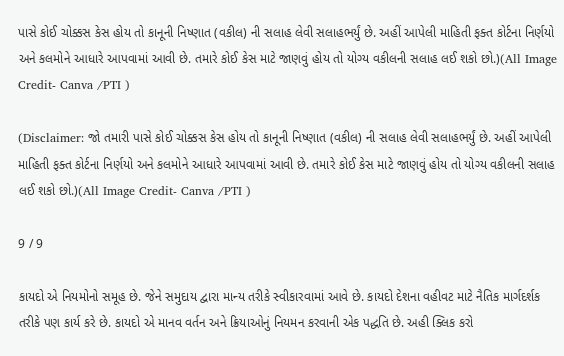પાસે કોઈ ચોક્કસ કેસ હોય તો કાનૂની નિષ્ણાત (વકીલ) ની સલાહ લેવી સલાહભર્યું છે. અહીં આપેલી માહિતી ફક્ત કોર્ટના નિર્ણયો અને કલમોને આધારે આપવામાં આવી છે. તમારે કોઈ કેસ માટે જાણવું હોય તો યોગ્ય વકીલની સલાહ લઈ શકો છો.)(All Image Credit- Canva /PTI )

(Disclaimer: જો તમારી પાસે કોઈ ચોક્કસ કેસ હોય તો કાનૂની નિષ્ણાત (વકીલ) ની સલાહ લેવી સલાહભર્યું છે. અહીં આપેલી માહિતી ફક્ત કોર્ટના નિર્ણયો અને કલમોને આધારે આપવામાં આવી છે. તમારે કોઈ કેસ માટે જાણવું હોય તો યોગ્ય વકીલની સલાહ લઈ શકો છો.)(All Image Credit- Canva /PTI )

9 / 9

કાયદો એ નિયમોનો સમૂહ છે. જેને સમુદાય દ્વારા માન્ય તરીકે સ્વીકારવામાં આવે છે. કાયદો દેશના વહીવટ માટે નૈતિક માર્ગદર્શક તરીકે પણ કાર્ય કરે છે. કાયદો એ માનવ વર્તન અને ક્રિયાઓનું નિયમન કરવાની એક પદ્ધતિ છે. અહી ક્લિક કરો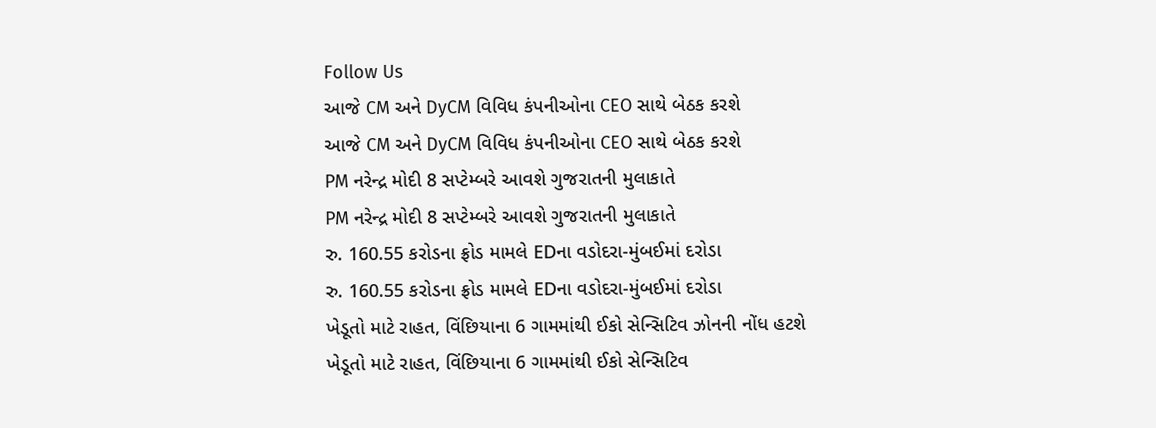Follow Us
આજે CM અને DyCM વિવિધ કંપનીઓના CEO સાથે બેઠક કરશે
આજે CM અને DyCM વિવિધ કંપનીઓના CEO સાથે બેઠક કરશે
PM નરેન્દ્ર મોદી 8 સપ્ટેમ્બરે આવશે ગુજરાતની મુલાકાતે
PM નરેન્દ્ર મોદી 8 સપ્ટેમ્બરે આવશે ગુજરાતની મુલાકાતે
રુ. 160.55 કરોડના ફ્રોડ મામલે EDના વડોદરા-મુંબઈમાં દરોડા
રુ. 160.55 કરોડના ફ્રોડ મામલે EDના વડોદરા-મુંબઈમાં દરોડા
ખેડૂતો માટે રાહત, વિંછિયાના 6 ગામમાંથી ઈકો સેન્સિટિવ ઝોનની નોંધ હટશે
ખેડૂતો માટે રાહત, વિંછિયાના 6 ગામમાંથી ઈકો સેન્સિટિવ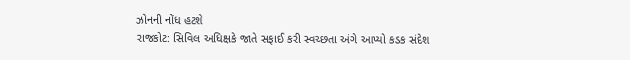ઝોનની નોંધ હટશે
રાજકોટ: સિવિલ અધિક્ષકે જાતે સફાઈ કરી સ્વચ્છતા અંગે આપ્યો કડક સંદેશ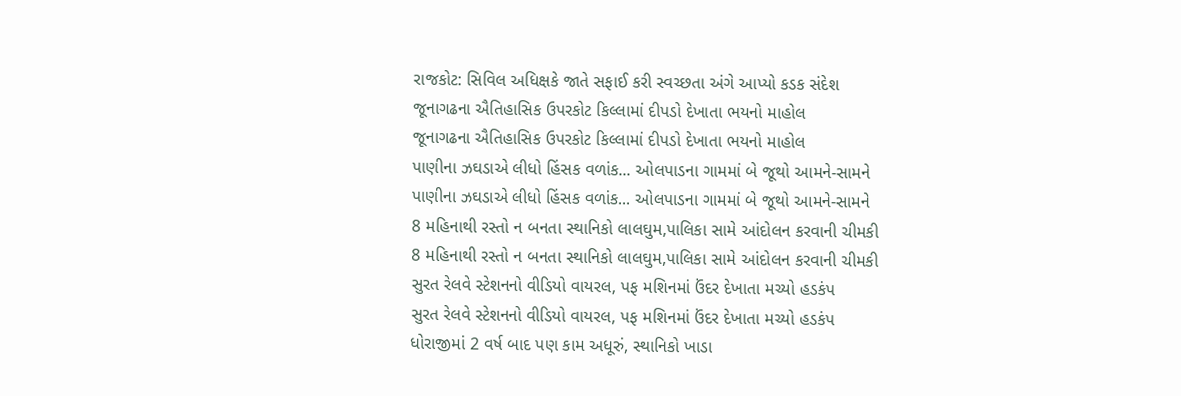રાજકોટ: સિવિલ અધિક્ષકે જાતે સફાઈ કરી સ્વચ્છતા અંગે આપ્યો કડક સંદેશ
જૂનાગઢના ઐતિહાસિક ઉપરકોટ કિલ્લામાં દીપડો દેખાતા ભયનો માહોલ
જૂનાગઢના ઐતિહાસિક ઉપરકોટ કિલ્લામાં દીપડો દેખાતા ભયનો માહોલ
પાણીના ઝઘડાએ લીધો હિંસક વળાંક... ઓલપાડના ગામમાં બે જૂથો આમને-સામને
પાણીના ઝઘડાએ લીધો હિંસક વળાંક... ઓલપાડના ગામમાં બે જૂથો આમને-સામને
8 મહિનાથી રસ્તો ન બનતા સ્થાનિકો લાલઘુમ,પાલિકા સામે આંદોલન કરવાની ચીમકી
8 મહિનાથી રસ્તો ન બનતા સ્થાનિકો લાલઘુમ,પાલિકા સામે આંદોલન કરવાની ચીમકી
સુરત રેલવે સ્ટેશનનો વીડિયો વાયરલ, પફ મશિનમાં ઉંદર દેખાતા મચ્યો હડકંપ
સુરત રેલવે સ્ટેશનનો વીડિયો વાયરલ, પફ મશિનમાં ઉંદર દેખાતા મચ્યો હડકંપ
ધોરાજીમાં 2 વર્ષ બાદ પણ કામ અધૂરું, સ્થાનિકો ખાડા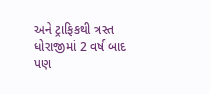અને ટ્રાફિકથી ત્રસ્ત
ધોરાજીમાં 2 વર્ષ બાદ પણ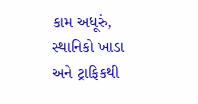કામ અધૂરું, સ્થાનિકો ખાડા અને ટ્રાફિકથી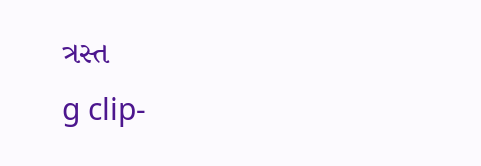ત્રસ્ત
g clip-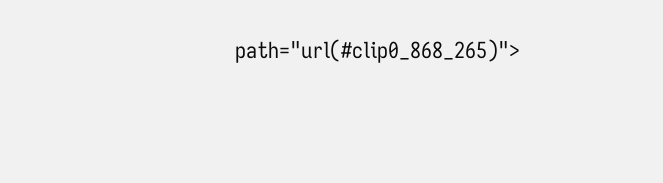path="url(#clip0_868_265)">